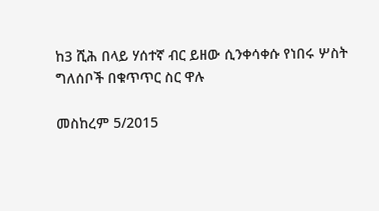ከ3 ሺሕ በላይ ሃሰተኛ ብር ይዘው ሲንቀሳቀሱ የነበሩ ሦስት ግለሰቦች በቁጥጥር ስር ዋሉ

መስከረም 5/2015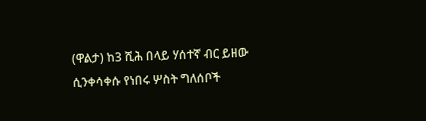(ዋልታ) ከ3 ሺሕ በላይ ሃሰተኛ ብር ይዘው ሲንቀሳቀሱ የነበሩ ሦስት ግለሰቦች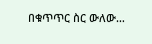በቁጥጥር ስር ውለው…